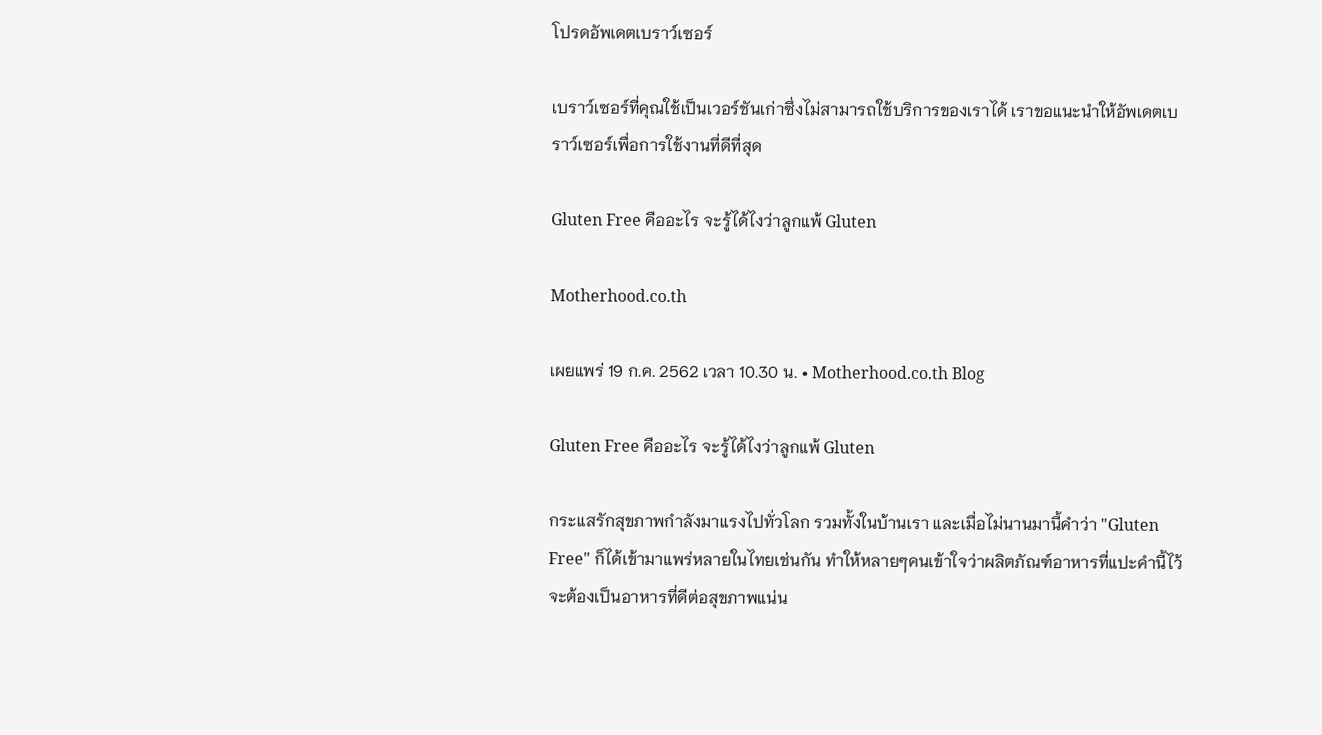โปรดอัพเดตเบราว์เซอร์

เบราว์เซอร์ที่คุณใช้เป็นเวอร์ชันเก่าซึ่งไม่สามารถใช้บริการของเราได้ เราขอแนะนำให้อัพเดตเบราว์เซอร์เพื่อการใช้งานที่ดีที่สุด

Gluten Free คืออะไร จะรู้ได้ไงว่าลูกแพ้ Gluten

Motherhood.co.th

เผยแพร่ 19 ก.ค. 2562 เวลา 10.30 น. • Motherhood.co.th Blog

Gluten Free คืออะไร จะรู้ได้ไงว่าลูกแพ้ Gluten

กระแสรักสุขภาพกำลังมาแรงไปทั่วโลก รวมทั้งในบ้านเรา และเมื่อไม่นานมานี้คำว่า "Gluten Free" ก็ได้เข้ามาแพร่หลายในไทยเช่นกัน ทำให้หลายๆคนเข้าใจว่าผลิตภัณฑ์อาหารที่แปะคำนี้ไว้จะต้องเป็นอาหารที่ดีต่อสุขภาพแน่น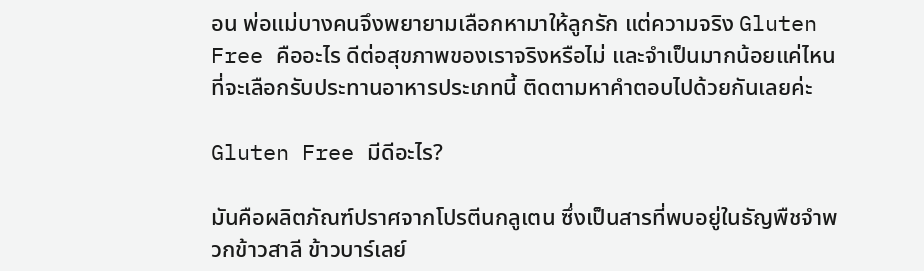อน พ่อแม่บางคนจึงพยายามเลือกหามาให้ลูกรัก แต่ความจริง Gluten Free คืออะไร ดีต่อสุขภาพของเราจริงหรือไม่ และจำเป็นมากน้อยแค่ไหนที่จะเลือกรับประทานอาหารประเภทนี้ ติดตามหาคำตอบไปด้วยกันเลยค่ะ

Gluten Free มีดีอะไร?

มันคือผลิตภัณฑ์ปราศจากโปรตีนกลูเตน ซึ่งเป็นสารที่พบอยู่ในธัญพืชจำพวกข้าวสาลี ข้าวบาร์เลย์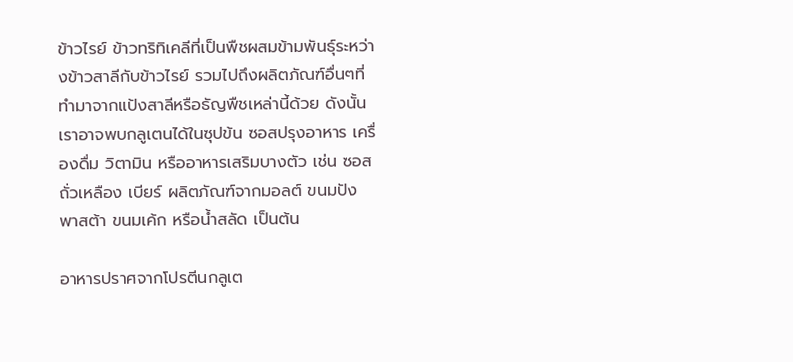ข้าวไรย์ ข้าวทริทิเคลีที่เป็นพืชผสมข้ามพันธุ์ระหว่างข้าวสาลีกับข้าวไรย์ รวมไปถึงผลิตภัณฑ์อื่นๆที่ทำมาจากแป้งสาลีหรือธัญพืชเหล่านี้ด้วย ดังนั้น เราอาจพบกลูเตนได้ในซุปข้น ซอสปรุงอาหาร เครื่องดื่ม วิตามิน หรืออาหารเสริมบางตัว เช่น ซอสถั่วเหลือง เบียร์ ผลิตภัณฑ์จากมอลต์ ขนมปัง พาสต้า ขนมเค้ก หรือน้ำสลัด เป็นต้น

อาหารปราศจากโปรตีนกลูเต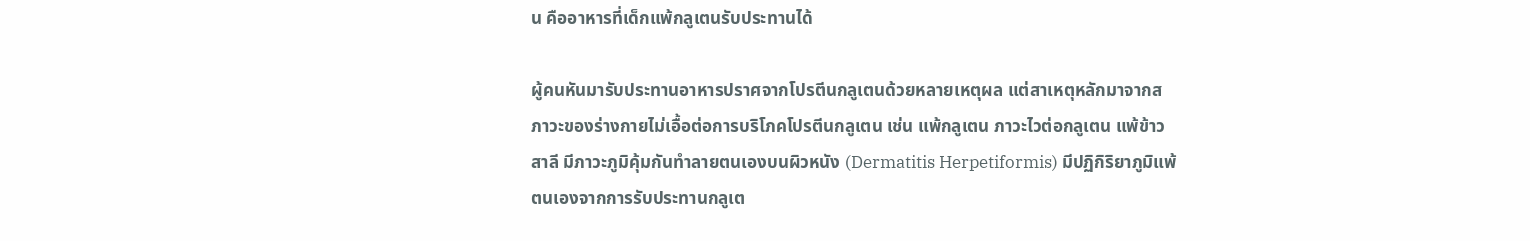น คืออาหารที่เด็กแพ้กลูเตนรับประทานได้

ผู้คนหันมารับประทานอาหารปราศจากโปรตีนกลูเตนด้วยหลายเหตุผล แต่สาเหตุหลักมาจากสภาวะของร่างกายไม่เอื้อต่อการบริโภคโปรตีนกลูเตน เช่น แพ้กลูเตน ภาวะไวต่อกลูเตน แพ้ข้าวสาลี มีภาวะภูมิคุ้มกันทำลายตนเองบนผิวหนัง (Dermatitis Herpetiformis) มีปฏิกิริยาภูมิแพ้ตนเองจากการรับประทานกลูเต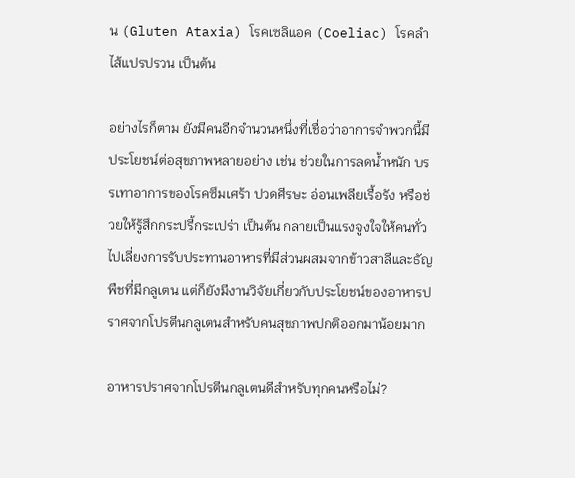น (Gluten Ataxia) โรคเซลิแอค (Coeliac) โรคลำไส้แปรปรวน เป็นต้น

อย่างไรก็ตาม ยังมีคนอีกจำนวนหนึ่งที่เชื่อว่าอาการจำพวกนี้มีประโยชน์ต่อสุขภาพหลายอย่าง เช่น ช่วยในการลดน้ำหนัก บรรเทาอาการของโรคซึมเศร้า ปวดศีรษะ อ่อนเพลียเรื้อรัง หรือช่วยให้รู้สึกกระปรี้กระเปร่า เป็นต้น กลายเป็นแรงจูงใจให้คนทั่วไปเลี่ยงการรับประทานอาหารที่มีส่วนผสมจากข้าวสาลีและธัญพืชที่มีกลูเตน แต่ก็ยังมีงานวิจัยเกี่ยวกับประโยชน์ของอาหารปราศจากโปรตีนกลูเตนสำหรับคนสุขภาพปกติออกมาน้อยมาก

อาหารปราศจากโปรตีนกลูเตนดีสำหรับทุกคนหรือไม่?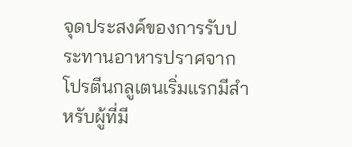จุดประสงค์ของการรับประทานอาหารปราศจากโปรตีนกลูเตนเริ่มแรกมีสำหรับผู้ที่มี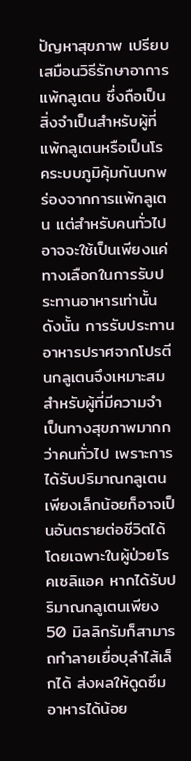ปัญหาสุขภาพ เปรียบเสมือนวิธีรักษาอาการแพ้กลูเตน ซึ่งถือเป็นสิ่งจำเป็นสำหรับผู้ที่แพ้กลูเตนหรือเป็นโรคระบบภูมิคุ้มกันบกพร่องจากการแพ้กลูเตน แต่สำหรับคนทั่วไปอาจจะใช้เป็นเพียงแค่ทางเลือกในการรับประทานอาหารเท่านั้น ดังนั้น การรับประทานอาหารปราศจากโปรตีนกลูเตนจึงเหมาะสมสำหรับผู้ที่มีความจำเป็นทางสุขภาพมากกว่าคนทั่วไป เพราะการได้รับปริมาณกลูเตนเพียงเล็กน้อยก็อาจเป็นอันตรายต่อชีวิตได้ โดยเฉพาะในผู้ป่วยโรคเซลิแอค หากได้รับปริมาณกลูเตนเพียง 50 มิลลิกรัมก็สามารถทำลายเยื่อบุลำไส้เล็กได้ ส่งผลให้ดูดซึมอาหารได้น้อย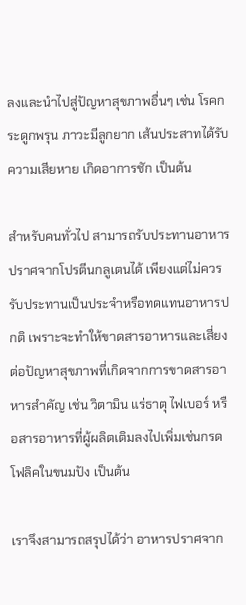ลงและนำไปสู่ปัญหาสุขภาพอื่นๆ เช่น โรคกระดูกพรุน ภาวะมีลูกยาก เส้นประสาทได้รับความเสียหาย เกิดอาการชัก เป็นต้น

สำหรับคนทั่วไป สามารถรับประทานอาหารปราศจากโปรตีนกลูเตนได้ เพียงแต่ไม่ควรรับประทานเป็นประจำหรือทดแทนอาหารปกติ เพราะจะทำให้ขาดสารอาหารและเสี่ยงต่อปัญหาสุขภาพที่เกิดจากการขาดสารอาหารสำคัญ เช่น วิตามิน แร่ธาตุ ไฟเบอร์ หรือสารอาหารที่ผู้ผลิตเติมลงไปเพิ่มเช่นกรดโฟลิคในขนมปัง เป็นต้น

เราจึงสามารถสรุปได้ว่า อาหารปราศจาก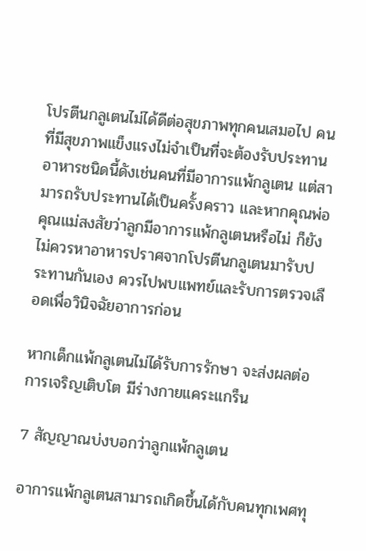โปรตีนกลูเตนไม่ได้ดีต่อสุขภาพทุกคนเสมอไป คนที่มีสุขภาพแข็งแรงไม่จำเป็นที่จะต้องรับประทานอาหารชนิดนี้ดังเช่นคนที่มีอาการแพ้กลูเตน แต่สามารถรับประทานได้เป็นครั้งคราว และหากคุณพ่อคุณแม่สงสัยว่าลูกมีอาการแพ้กลูเตนหรือไม่ ก็ยังไม่ควรหาอาหารปราศจากโปรตีนกลูเตนมารับประทานกันเอง ควรไปพบแพทย์และรับการตรวจเลือดเพื่อวินิจฉัยอาการก่อน

หากเด็กแพ้กลูเตนไม่ได้รับการรักษา จะส่งผลต่อการเจริญเติบโต มีร่างกายแคระแกร็น

7 สัญญาณบ่งบอกว่าลูกแพ้กลูเตน

อาการแพ้กลูเตนสามารถเกิดขึ้นได้กับคนทุกเพศทุ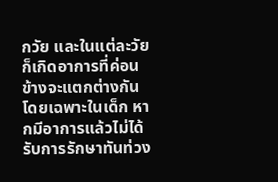กวัย และในแต่ละวัยก็เกิดอาการที่ค่อนข้างจะแตกต่างกัน โดยเฉพาะในเด็ก หากมีอาการแล้วไม่ได้รับการรักษาทันท่วง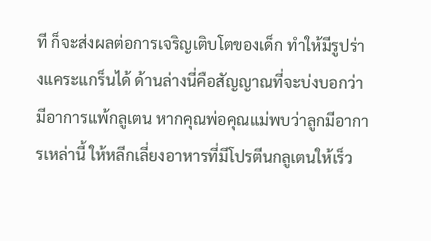ที ก็จะส่งผลต่อการเจริญเติบโตของเด็ก ทำให้มีรูปร่างแคระแกร็นได้ ด้านล่างนี่คือสัญญาณที่จะบ่งบอกว่ามีอาการแพ้กลูเตน หากคุณพ่อคุณแม่พบว่าลูกมีอาการเหล่านี้ ให้หลีกเลี่ยงอาหารที่มีโปรตีนกลูเตนให้เร็ว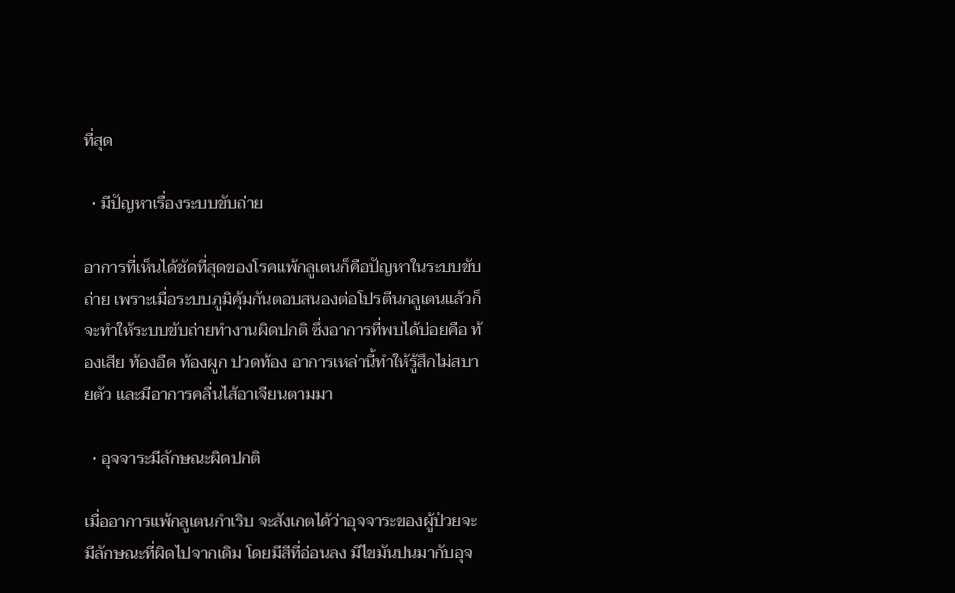ที่สุด

  • มีปัญหาเรื่องระบบขับถ่าย

อาการที่เห็นได้ชัดที่สุดของโรคแพ้กลูเตนก็คือปัญหาในระบบขับถ่าย เพราะเมื่อระบบภูมิคุ้มกันตอบสนองต่อโปรตีนกลูเตนแล้วก็จะทำให้ระบบขับถ่ายทำงานผิดปกติ ซึ่งอาการที่พบได้บ่อยคือ ท้องเสีย ท้องอืด ท้องผูก ปวดท้อง อาการเหล่านี้ทำให้รู้สึกไม่สบายตัว และมีอาการคลื่นไส้อาเจียนตามมา

  • อุจจาระมีลักษณะผิดปกติ

เมื่ออาการแพ้กลูเตนกำเริบ จะสังเกตได้ว่าอุจจาระของผู้ป่วยจะมีลักษณะที่ผิดไปจากเดิม โดยมีสีที่อ่อนลง มีไขมันปนมากับอุจ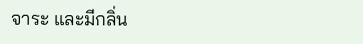จาระ และมีกลิ่น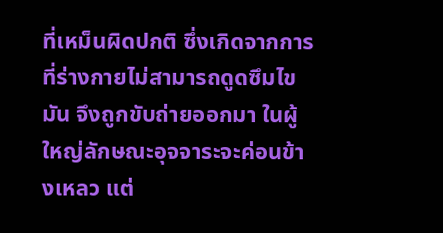ที่เหม็นผิดปกติ ซึ่งเกิดจากการที่ร่างกายไม่สามารถดูดซึมไขมัน จึงถูกขับถ่ายออกมา ในผู้ใหญ่ลักษณะอุจจาระจะค่อนข้างเหลว แต่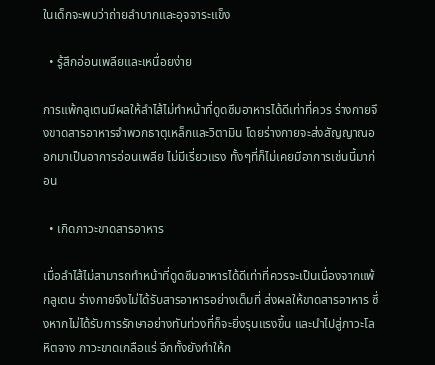ในเด็กจะพบว่าถ่ายลำบากและอุจจาระแข็ง

  • รู้สึกอ่อนเพลียและเหนื่อยง่าย

การแพ้กลูเตนมีผลให้ลำไส้ไม่ทำหน้าที่ดูดซึมอาหารได้ดีเท่าที่ควร ร่างกายจึงขาดสารอาหารจำพวกธาตุเหล็กและวิตามิน โดยร่างกายจะส่งสัญญาณออกมาเป็นอาการอ่อนเพลีย ไม่มีเรี่ยวแรง ทั้งๆที่ก็ไม่เคยมีอาการเช่นนี้มาก่อน

  • เกิดภาวะขาดสารอาหาร

เมื่อลำไส้ไม่สามารถทำหน้าที่ดูดซึมอาหารได้ดีเท่าที่ควรจะเป็นเนื่องจากแพ้กลูเตน ร่างกายจึงไม่ได้รับสารอาหารอย่างเต็มที่ ส่งผลให้ขาดสารอาหาร ซึ่งหากไม่ได้รับการรักษาอย่างทันท่วงที่ก็จะยิ่งรุนแรงขึ้น และนำไปสู่ภาวะโลหิตจาง ภาวะขาดเกลือแร่ อีกทั้งยังทำให้ก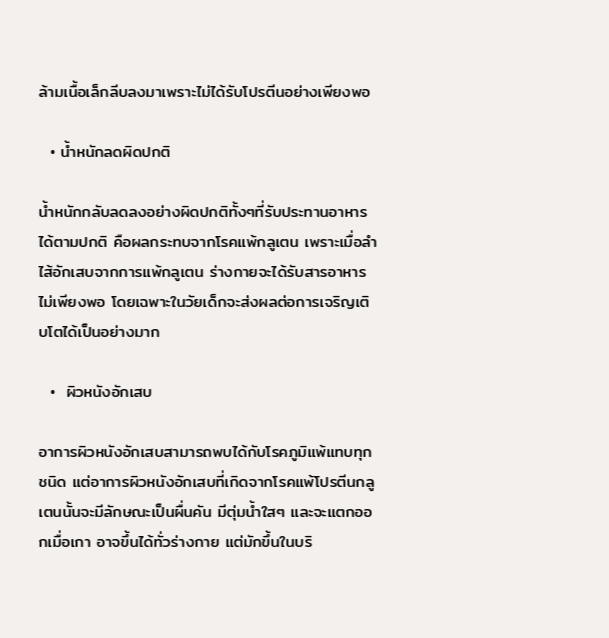ล้ามเนื้อเล็กลีบลงมาเพราะไม่ได้รับโปรตีนอย่างเพียงพอ

  • น้ำหนักลดผิดปกติ

น้ำหนักกลับลดลงอย่างผิดปกติทั้งๆที่รับประทานอาหารได้ตามปกติ คือผลกระทบจากโรคแพ้กลูเตน เพราะเมื่อลำไส้อักเสบจากการแพ้กลูเตน ร่างกายจะได้รับสารอาหารไม่เพียงพอ โดยเฉพาะในวัยเด็กจะส่งผลต่อการเจริญเติบโตได้เป็นอย่างมาก

  •  ผิวหนังอักเสบ

อาการผิวหนังอักเสบสามารถพบได้กับโรคภูมิแพ้แทบทุกชนิด แต่อาการผิวหนังอักเสบที่เกิดจากโรคแพ้โปรตีนกลูเตนนั้นจะมีลักษณะเป็นผื่นคัน มีตุ่มน้ำใสๆ และจะแตกออกเมื่อเกา อาจขึ้นได้ทั่วร่างกาย แต่มักขึ้นในบริ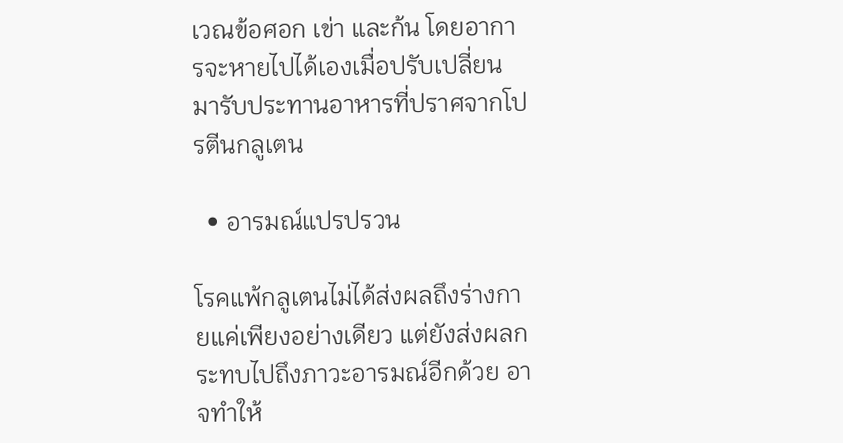เวณข้อศอก เข่า และก้น โดยอาการจะหายไปได้เองเมื่อปรับเปลี่ยนมารับประทานอาหารที่ปราศจากโปรตีนกลูเตน

  • อารมณ์แปรปรวน

โรคแพ้กลูเตนไม่ได้ส่งผลถึงร่างกายแค่เพียงอย่างเดียว แต่ยังส่งผลกระทบไปถึงภาวะอารมณ์อีกด้วย อาจทำให้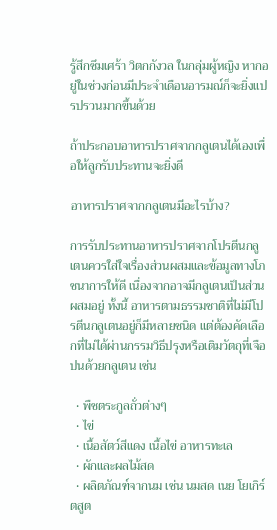รู้สึกซึมเศร้า วิตกกังวล ในกลุ่มผู้หญิง หากอยู่ในช่วงก่อนมีประจำเดือนอารมณ์ก็จะยิ่งแปรปรวนมากขึ้นด้วย

ถ้าประกอบอาหารปราศจากกลูเตนได้เองเพื่อให้ลูกรับประทานจะยิ่งดี

อาหารปราศจากกลูเตนมีอะไรบ้าง?

การรับประทานอาหารปราศจากโปรตีนกลูเตนควรใส่ใจเรื่องส่วนผสมและข้อมูลทางโภชนาการให้ดี เนื่องจากอาจมีกลูเตนเป็นส่วนผสมอยู่ ทั้งนี้ อาหารตามธรรมชาติที่ไม่มีโปรตีนกลูเตนอยู่ก็มีหลายชนิด แต่ต้องคัดเลือกที่ไม่ได้ผ่านกรรมวิธีปรุงหรือเติมวัตถุที่เจือปนด้วยกลูเตน เช่น

  • พืชตระกูลถั่วต่างๆ
  • ไข่
  • เนื้อสัตว์สีแดง เนื้อไข่ อาหารทะเล
  • ผักและผลไม้สด
  • ผลิตภัณฑ์จากนม เช่น นมสด เนย โยเกิร์ตสูต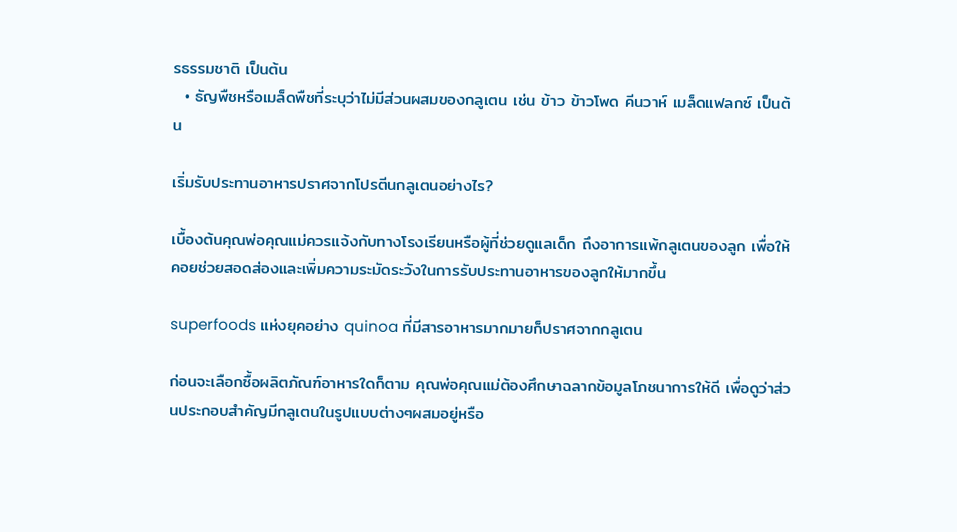รธรรมชาติ เป็นต้น
  • ธัญพืชหรือเมล็ดพืชที่ระบุว่าไม่มีส่วนผสมของกลูเตน เช่น ข้าว ข้าวโพด คีนวาห์ เมล็ดแฟลกซ์ เป็นต้น

เริ่มรับประทานอาหารปราศจากโปรตีนกลูเตนอย่างไร?

เบื้องต้นคุณพ่อคุณแม่ควรแจ้งกับทางโรงเรียนหรือผู้ที่ช่วยดูแลเด็ก ถึงอาการแพ้กลูเตนของลูก เพื่อให้คอยช่วยสอดส่องและเพิ่มความระมัดระวังในการรับประทานอาหารของลูกให้มากขึ้น

superfoods แห่งยุคอย่าง quinoa ที่มีสารอาหารมากมายก็ปราศจากกลูเตน

ก่อนจะเลือกซื้อผลิตภัณฑ์อาหารใดก็ตาม คุณพ่อคุณแม่ต้องศึกษาฉลากข้อมูลโภชนาการให้ดี เพื่อดูว่าส่วนประกอบสำคัญมีกลูเตนในรูปแบบต่างๆผสมอยู่หรือ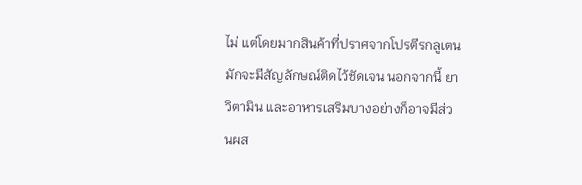ไม่ แต่โดยมากสินค้าที่ปราศจากโปรตีรกลูเตนมักจะมีสัญลักษณ์ติดไว้ชัดเจน นอกจากนี้ ยา วิตามิน และอาหารเสริมบางอย่างก็อาจมีส่วนผส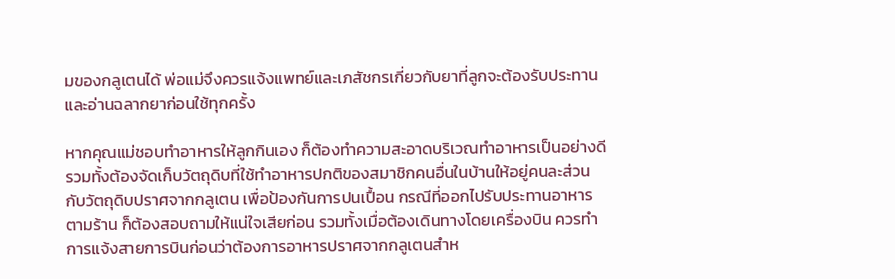มของกลูเตนได้ พ่อแม่จึงควรแจ้งแพทย์และเภสัชกรเกี่ยวกับยาที่ลูกจะต้องรับประทาน และอ่านฉลากยาก่อนใช้ทุกครั้ง

หากคุณแม่ชอบทำอาหารให้ลูกกินเอง ก็ต้องทำความสะอาดบริเวณทำอาหารเป็นอย่างดี รวมทั้งต้องจัดเก็บวัตถุดิบที่ใช้ทำอาหารปกติของสมาชิกคนอื่นในบ้านให้อยู่คนละส่วนกับวัตถุดิบปราศจากกลูเตน เพื่อป้องกันการปนเปื้อน กรณีที่ออกไปรับประทานอาหารตามร้าน ก็ต้องสอบถามให้แน่ใจเสียก่อน รวมทั้งเมื่อต้องเดินทางโดยเครื่องบิน ควรทำการแจ้งสายการบินก่อนว่าต้องการอาหารปราศจากกลูเตนสำห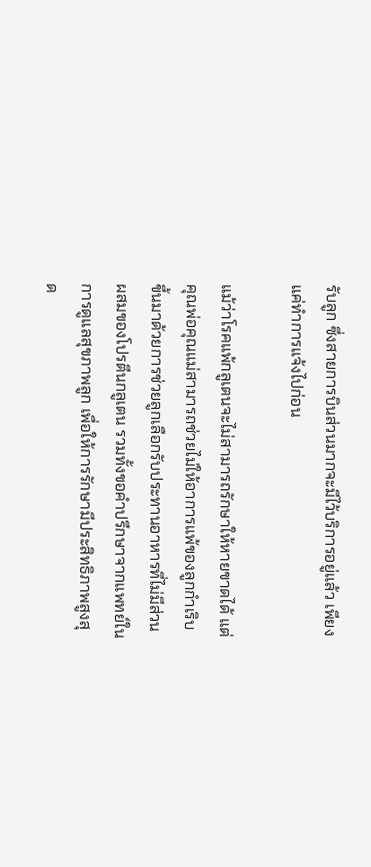รับลูก ซึ่งสายการบินส่วนมากจะมีไว้บริการอยู่แล้ว เพียงแค่ทำการแจ้งไปก่อน

แม้ว่าโรคแพ้กลูเตนจะไม่สามารถรักษาให้หายขาดได้ แต่คุณพ่อคุณแม่สามารถช่วยไม่ให้อาการแพ้ของลูกกำเริบขึ้นมาด้วยการช่วยลูกเลือกรับประทานอาหารที่ไม่มีส่วนผสมของโปรตีนกลูเตน รวมทั้งขอคำปรึกษาจากแพทย์ในการดูแลสุขภาพลูก เพื่อให้การรักษามีประสิทธิภาพสูงสุด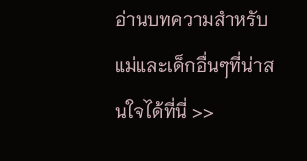อ่านบทความสำหรับแม่และเด็กอื่นๆที่น่าสนใจได้ที่นี่ >>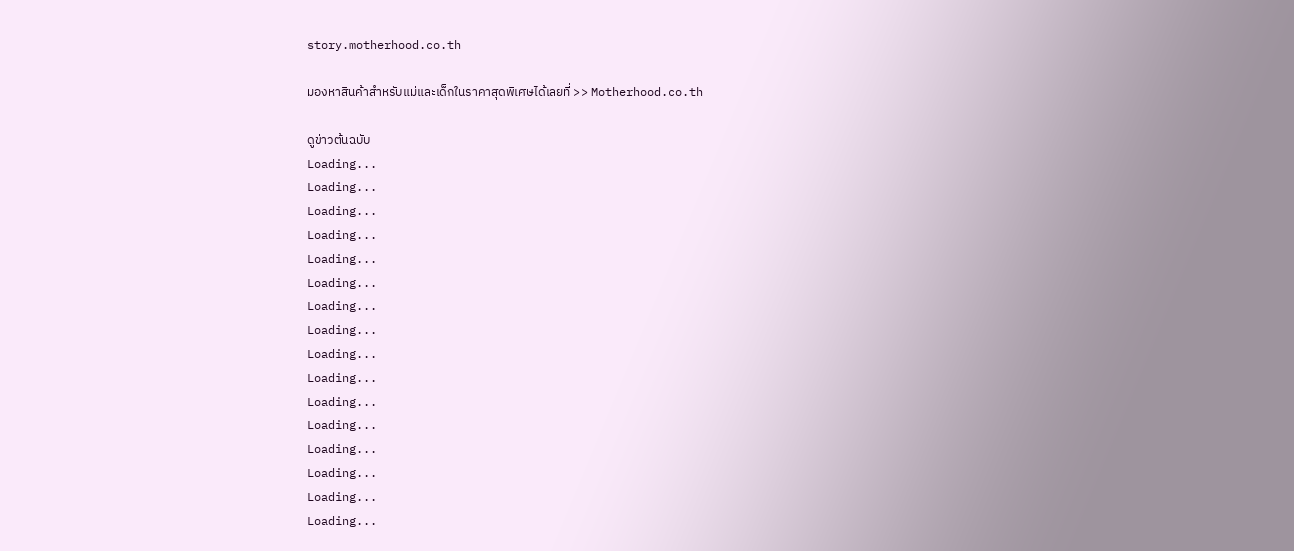story.motherhood.co.th

มองหาสินค้าสำหรับแม่และเด็กในราคาสุดพิเศษได้เลยที่ >> Motherhood.co.th

ดูข่าวต้นฉบับ
Loading...
Loading...
Loading...
Loading...
Loading...
Loading...
Loading...
Loading...
Loading...
Loading...
Loading...
Loading...
Loading...
Loading...
Loading...
Loading...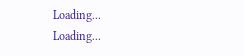Loading...
Loading...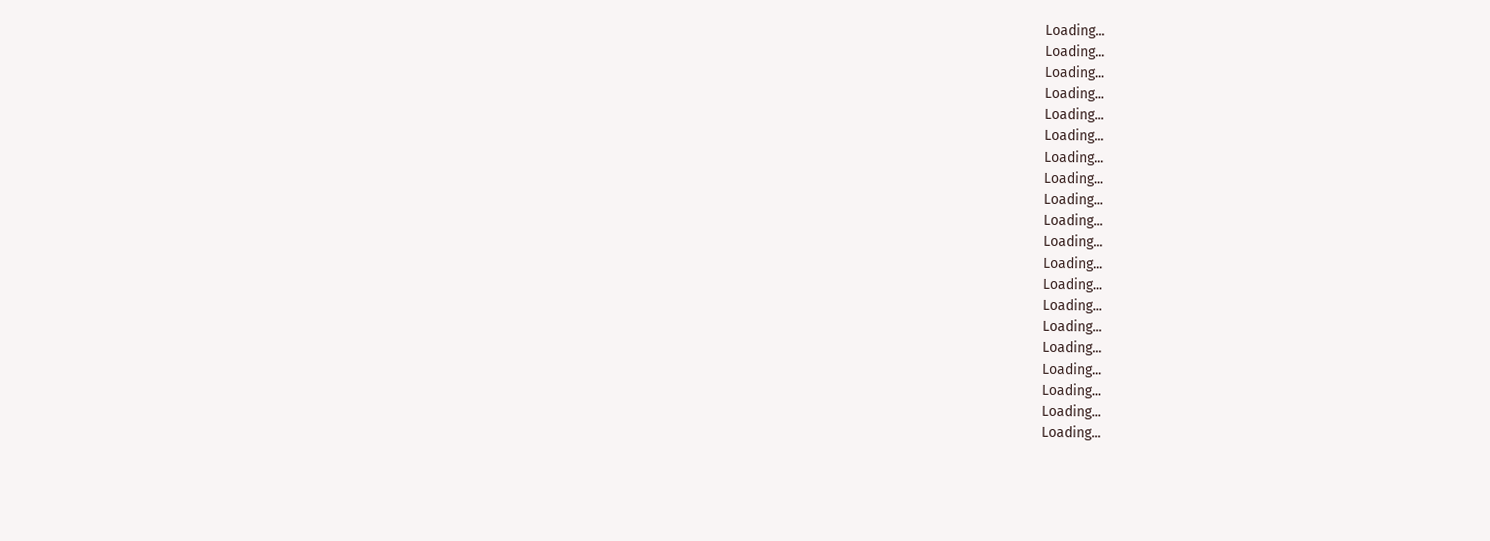Loading...
Loading...
Loading...
Loading...
Loading...
Loading...
Loading...
Loading...
Loading...
Loading...
Loading...
Loading...
Loading...
Loading...
Loading...
Loading...
Loading...
Loading...
Loading...
Loading...